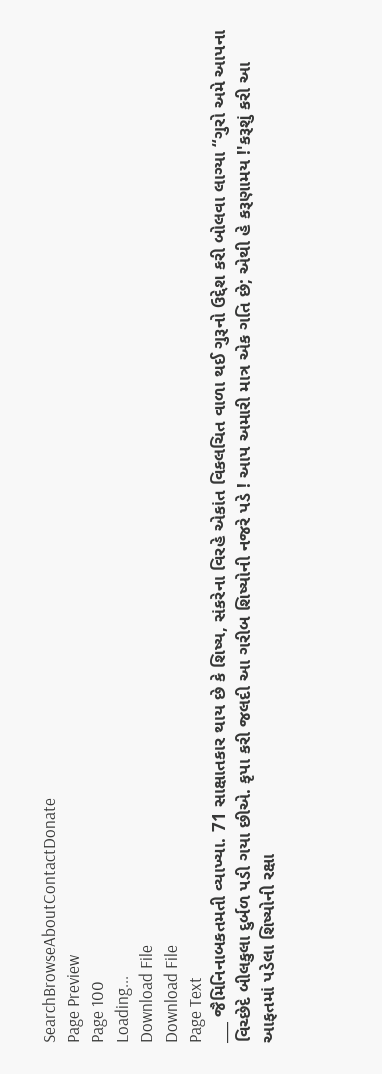SearchBrowseAboutContactDonate
Page Preview
Page 100
Loading...
Download File
Download File
Page Text
___ જૈમિનિનાબકતમતી વ્યાખ્યા. 71 સાક્ષાતકાર થાય છે કે શિષ્ય, સંકરેના વિરહે એકાંત વિકલચિત વાળા થઈ ગુરૂનો ઉદ્દેશ કરી બોલવા લાગ્યા “ગુરો અમે આપના વિચ્છેદે બીલકુલા દુર્બળ પડી ગયા છીએ. કૃપા કરી જલદી આ ગરીબ શિષ્યોની નજરે પડે ! આપ અમારી માત્ર એક ગતિ છે; એથી હે કરૂણામય !'કરૂશું કરી આ આફતમાં પડેલા શિષ્યોની રક્ષા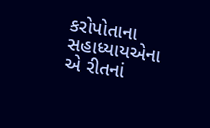કરોપોતાના સહાધ્યાયએના એ રીતનાં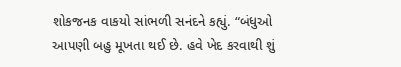શોકજનક વાકયો સાંભળી સનંદને કહ્યું. “બંધુઓ આપણી બહુ મૂખતા થઈ છે. હવે ખેદ કરવાથી શું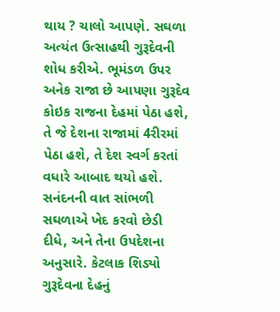થાય ? ચાલો આપણે. સઘળા અત્યંત ઉત્સાહથી ગુરૂદેવની શોધ કરીએ. ભૂમંડળ ઉપર અનેક રાજા છે આપણા ગુરૂદેવ કોઇક રાજના દેહમાં પેઠા હશે, તે જે દેશના રાજામાં 4રીરમાં પેઠા હશે, તે દેશ સ્વર્ગ કરતાં વધારે આબાદ થયો હશે. સનંદનની વાત સાંભળી સઘળાએ ખેદ કરવો છેડી દીધે, અને તેના ઉપદેશના અનુસારે. કેટલાક શિડ્યો ગુરૂદેવના દેહનું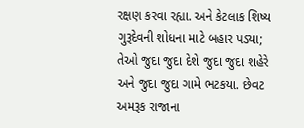રક્ષણ કરવા રહ્યા. અને કેટલાક શિષ્ય ગુરૂદેવની શોધના માટે બહાર પડ્યા; તેઓ જુદા જુદા દેશે જુદા જુદા શહેરે અને જુદા જુદા ગામે ભટકયા. છેવટ અમરૂક રાજાના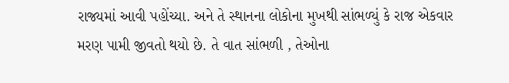રાજ્યમાં આવી પહોંચ્યા. અને તે સ્થાનના લોકોના મુખથી સાંભળ્યું કે રાજ એકવાર મરણ પામી જીવતો થયો છે. તે વાત સાંભળી , તેઓના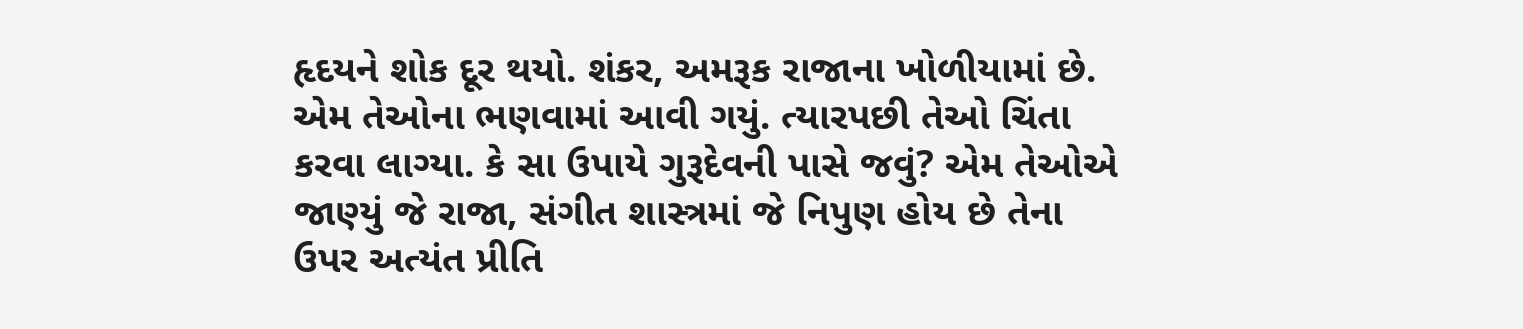હૃદયને શોક દૂર થયો. શંકર, અમરૂક રાજાના ખોળીયામાં છે. એમ તેઓના ભણવામાં આવી ગયું. ત્યારપછી તેઓ ચિંતા કરવા લાગ્યા. કે સા ઉપાયે ગુરૂદેવની પાસે જવું? એમ તેઓએ જાણ્યું જે રાજા, સંગીત શાસ્ત્રમાં જે નિપુણ હોય છે તેના ઉપર અત્યંત પ્રીતિ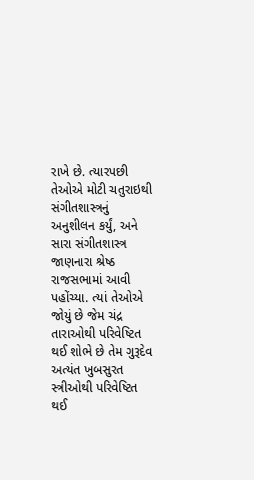રાખે છે. ત્યારપછી તેઓએ મોટી ચતુરાઇથી સંગીતશાસ્ત્રનું અનુશીલન કર્યું, અને સારા સંગીતશાસ્ત્ર જાણનારા શ્રેષ્ઠ રાજસભામાં આવી પહોંચ્યા. ત્યાં તેઓએ જોયું છે જેમ ચંદ્ર તારાઓથી પરિવેષ્ટિત થઈ શોભે છે તેમ ગુરૂદેવ અત્યંત ખુબસુરત સ્ત્રીઓથી પરિવેષ્ટિત થઈ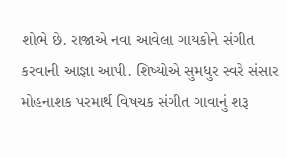શોભે છે. રાજાએ નવા આવેલા ગાયકોને સંગીત કરવાની આજ્ઞા આપી. શિષ્યોએ સુમધુર સ્વરે સંસાર મોહનાશક પરમાર્થ વિષચક સંગીત ગાવાનું શરૂ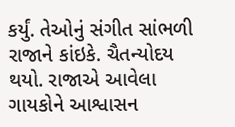કર્યું. તેઓનું સંગીત સાંભળી રાજાને કાંઇકે. ચૈતન્યોદય થયો. રાજાએ આવેલા ગાયકોને આશ્વાસન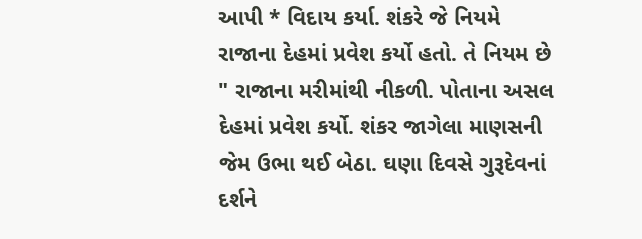આપી * વિદાય કર્યા. શંકરે જે નિયમે રાજાના દેહમાં પ્રવેશ કર્યો હતો. તે નિયમ છે " રાજાના મરીમાંથી નીકળી. પોતાના અસલ દેહમાં પ્રવેશ કર્યો. શંકર જાગેલા માણસની જેમ ઉભા થઈ બેઠા. ઘણા દિવસે ગુરૂદેવનાં દર્શને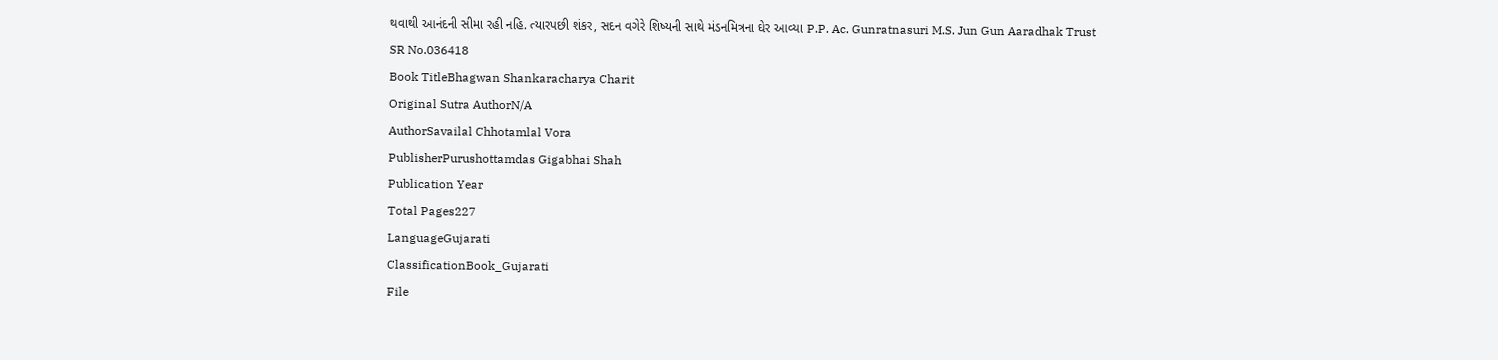થવાથી આનંદની સીમા રહી નહિ. ત્યારપછી શંકર, સદન વગેરે શિષ્યની સાથે મંડનમિત્રના ઘેર આવ્યા P.P. Ac. Gunratnasuri M.S. Jun Gun Aaradhak Trust
SR No.036418
Book TitleBhagwan Shankaracharya Charit
Original Sutra AuthorN/A
AuthorSavailal Chhotamlal Vora
PublisherPurushottamdas Gigabhai Shah
Publication Year
Total Pages227
LanguageGujarati
ClassificationBook_Gujarati
File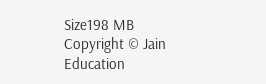Size198 MB
Copyright © Jain Education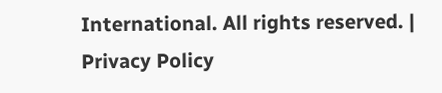International. All rights reserved. | Privacy Policy